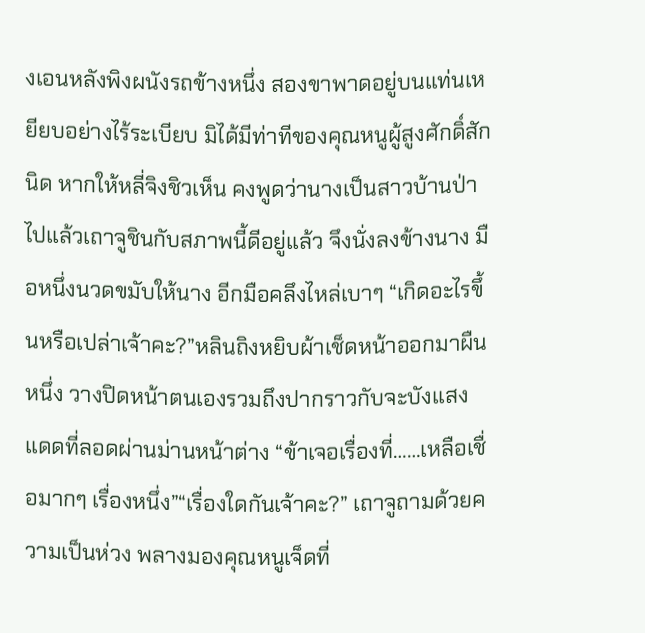งเอนหลังพิงผนังรถข้างหนึ่ง สองขาพาดอยู่บนแท่นเหยียบอย่างไร้ระเบียบ มิได้มีท่าทีของคุณหนูผู้สูงศักดิ์สักนิด หากให้หลี่จิงชิวเห็น คงพูดว่านางเป็นสาวบ้านป่าไปแล้วเถาจูชินกับสภาพนี้ดีอยู่แล้ว จึงนั่งลงข้างนาง มือหนึ่งนวดขมับให้นาง อีกมือคลึงไหล่เบาๆ “เกิดอะไรขึ้นหรือเปล่าเจ้าคะ?”หลินถิงหยิบผ้าเช็ดหน้าออกมาผืนหนึ่ง วางปิดหน้าตนเองรวมถึงปากราวกับจะบังแสงแดดที่ลอดผ่านม่านหน้าต่าง “ข้าเจอเรื่องที่……เหลือเชื่อมากๆ เรื่องหนึ่ง”“เรื่องใดกันเจ้าคะ?” เถาจูถามด้วยความเป็นห่วง พลางมองคุณหนูเจ็ดที่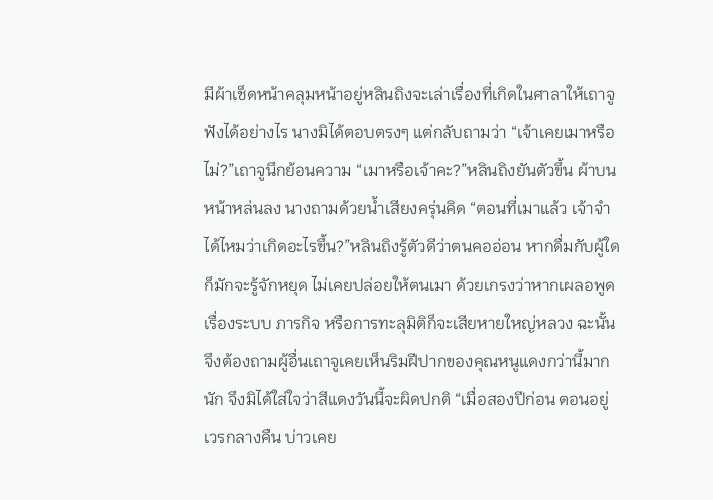มีผ้าเช็ดหน้าคลุมหน้าอยู่หลินถิงจะเล่าเรื่องที่เกิดในศาลาให้เถาจูฟังได้อย่างไร นางมิได้ตอบตรงๆ แต่กลับถามว่า “เจ้าเคยเมาหรือไม่?”เถาจูนึกย้อนความ “เมาหรือเจ้าคะ?”หลินถิงยันตัวขึ้น ผ้าบนหน้าหล่นลง นางถามด้วยน้ำเสียงครุ่นคิด “ตอนที่เมาแล้ว เจ้าจำได้ไหมว่าเกิดอะไรขึ้น?”หลินถิงรู้ตัวดีว่าตนคออ่อน หากดื่มกับผู้ใดก็มักจะรู้จักหยุด ไม่เคยปล่อยให้ตนเมา ด้วยเกรงว่าหากเผลอพูดเรื่องระบบ ภารกิจ หรือการทะลุมิติก็จะเสียหายใหญ่หลวง ฉะนั้นจึงต้องถามผู้อื่นเถาจูเคยเห็นริมฝีปากของคุณหนูแดงกว่านี้มากนัก จึงมิได้ใส่ใจว่าสีแดงวันนี้จะผิดปกติ “เมื่อสองปีก่อน ตอนอยู่เวรกลางคืน บ่าวเคย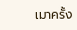เมาครั้ง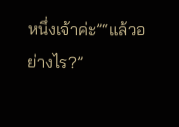หนึ่งเจ้าค่ะ”“แล้วอย่างไร?”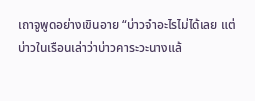เถาจูพูดอย่างเขินอาย “บ่าวจำอะไรไม่ได้เลย แต่บ่าวในเรือนเล่าว่าบ่าวคาระวะนางแล้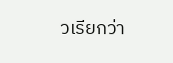วเรียกว่า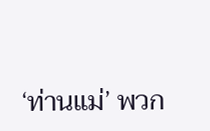‘ท่านแม่’ พวก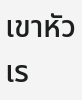เขาหัวเร